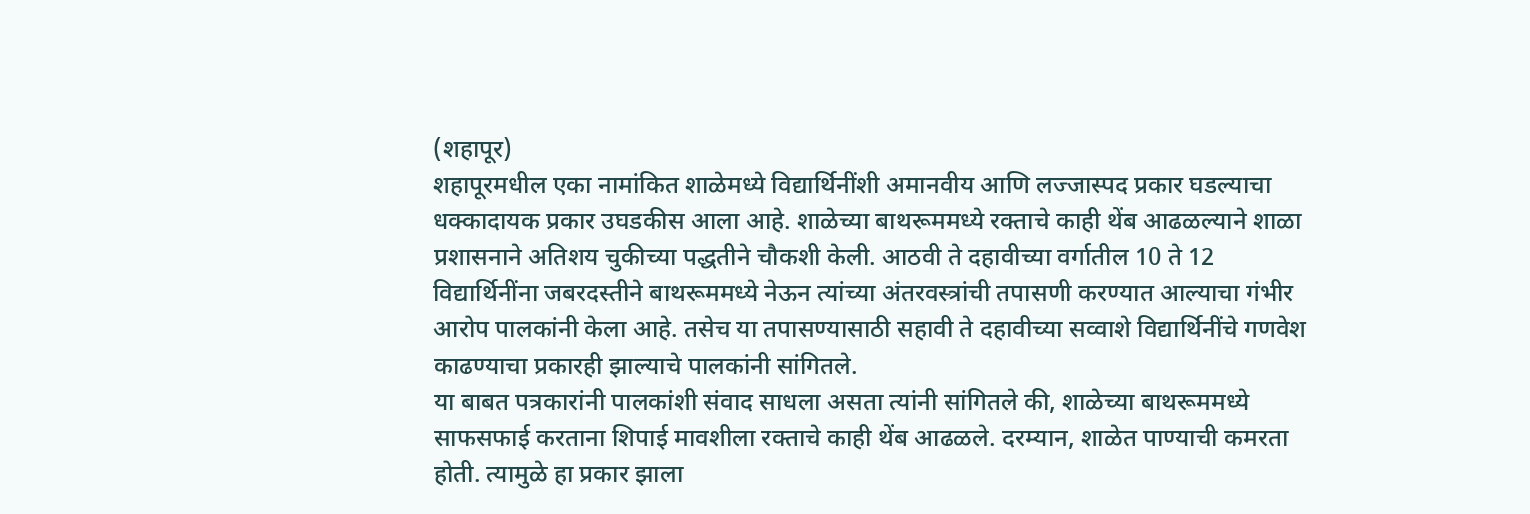(शहापूर)
शहापूरमधील एका नामांकित शाळेमध्ये विद्यार्थिनींशी अमानवीय आणि लज्जास्पद प्रकार घडल्याचा धक्कादायक प्रकार उघडकीस आला आहे. शाळेच्या बाथरूममध्ये रक्ताचे काही थेंब आढळल्याने शाळा प्रशासनाने अतिशय चुकीच्या पद्धतीने चौकशी केली. आठवी ते दहावीच्या वर्गातील 10 ते 12 विद्यार्थिनींना जबरदस्तीने बाथरूममध्ये नेऊन त्यांच्या अंतरवस्त्रांची तपासणी करण्यात आल्याचा गंभीर आरोप पालकांनी केला आहे. तसेच या तपासण्यासाठी सहावी ते दहावीच्या सव्वाशे विद्यार्थिनींचे गणवेश काढण्याचा प्रकारही झाल्याचे पालकांनी सांगितले.
या बाबत पत्रकारांनी पालकांशी संवाद साधला असता त्यांनी सांगितले की, शाळेच्या बाथरूममध्ये साफसफाई करताना शिपाई मावशीला रक्ताचे काही थेंब आढळले. दरम्यान, शाळेत पाण्याची कमरता होती. त्यामुळे हा प्रकार झाला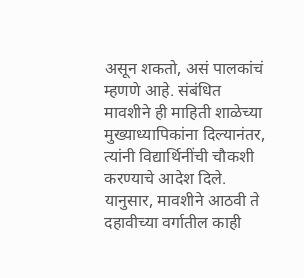असून शकतो, असं पालकांचं म्हणणे आहे. संबंधित मावशीने ही माहिती शाळेच्या मुख्याध्यापिकांना दिल्यानंतर, त्यांनी विद्यार्थिनींची चौकशी करण्याचे आदेश दिले. यानुसार, मावशीने आठवी ते दहावीच्या वर्गातील काही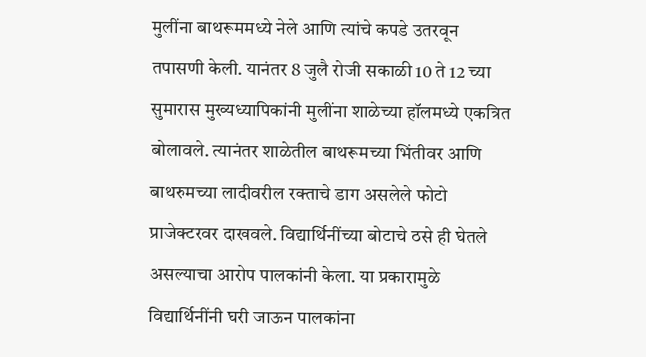मुलींना बाथरूममध्ये नेले आणि त्यांचे कपडे उतरवून तपासणी केली. यानंतर 8 जुलै रोजी सकाळी 10 ते 12 च्या सुमारास मुख्यध्यापिकांनी मुलींना शाळेच्या हॉलमध्ये एकत्रित बोलावले. त्यानंतर शाळेतील बाथरूमच्या भिंतीवर आणि बाथरुमच्या लादीवरील रक्ताचे डाग असलेले फोटो प्राजेक्टरवर दाखवले. विद्यार्थिनींच्या बोटाचे ठसे ही घेतले असल्याचा आरोप पालकांनी केला. या प्रकारामुळे विद्यार्थिनींनी घरी जाऊन पालकांना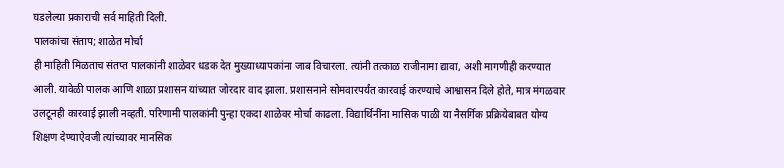घडलेल्या प्रकाराची सर्व माहिती दिली.
पालकांचा संताप; शाळेत मोर्चा
ही माहिती मिळताच संतप्त पालकांनी शाळेवर धडक देत मुख्याध्यापकांना जाब विचारला. त्यांनी तत्काळ राजीनामा द्यावा, अशी मागणीही करण्यात आली. यावेळी पालक आणि शाळा प्रशासन यांच्यात जोरदार वाद झाला. प्रशासनाने सोमवारपर्यंत कारवाई करण्याचे आश्वासन दिले होते, मात्र मंगळवार उलटूनही कारवाई झाली नव्हती. परिणामी पालकांनी पुन्हा एकदा शाळेवर मोर्चा काढला. विद्यार्थिनींना मासिक पाळी या नैसर्गिक प्रक्रियेबाबत योग्य शिक्षण देण्याऐवजी त्यांच्यावर मानसिक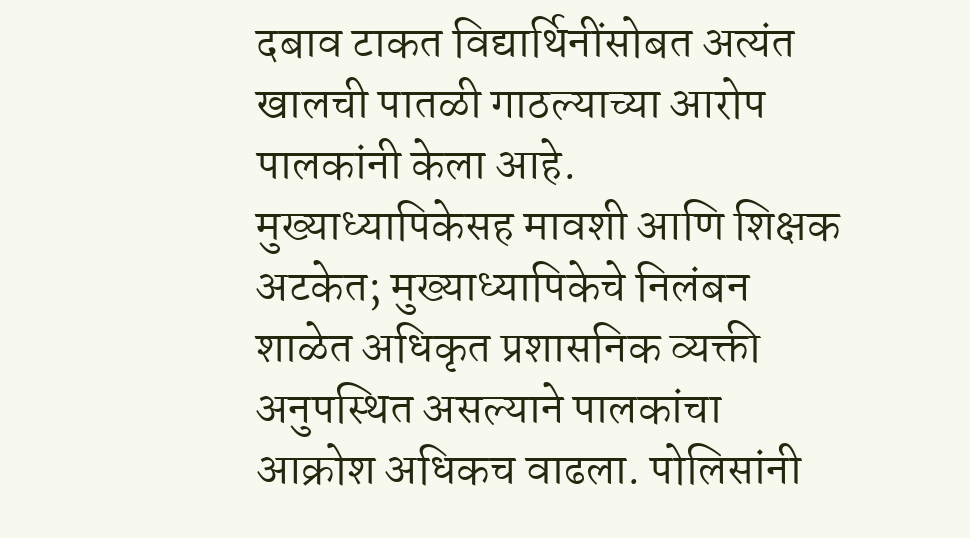दबाव टाकत विद्यार्थिनींसोबत अत्यंत खालची पातळी गाठल्याच्या आरोप पालकांनी केला आहे.
मुख्याध्यापिकेसह मावशी आणि शिक्षक अटकेत; मुख्याध्यापिकेचे निलंबन
शाळेत अधिकृत प्रशासनिक व्यक्ती अनुपस्थित असल्याने पालकांचा आक्रोश अधिकच वाढला. पोलिसांनी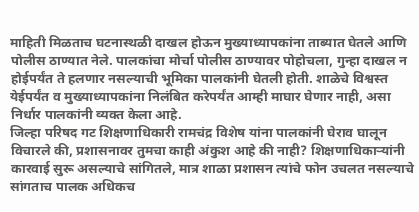माहिती मिळताच घटनास्थळी दाखल होऊन मुख्याध्यापकांना ताब्यात घेतले आणि पोलीस ठाण्यात नेले. पालकांचा मोर्चा पोलीस ठाण्यावर पोहोचला, गुन्हा दाखल न होईपर्यंत ते हलणार नसल्याची भूमिका पालकांनी घेतली होती. शाळेचे विश्वस्त येईपर्यंत व मुख्याध्यापकांना निलंबित करेपर्यंत आम्ही माघार घेणार नाही, असा निर्धार पालकांनी व्यक्त केला आहे.
जिल्हा परिषद गट शिक्षणाधिकारी रामचंद्र विशेष यांना पालकांनी घेराव घालून विचारले की, प्रशासनावर तुमचा काही अंकुश आहे की नाही? शिक्षणाधिकाऱ्यांनी कारवाई सुरू असल्याचे सांगितले, मात्र शाळा प्रशासन त्यांचे फोन उचलत नसल्याचे सांगताच पालक अधिकच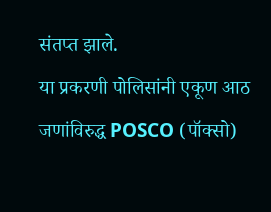संतप्त झाले.
या प्रकरणी पोलिसांनी एकूण आठ जणांविरुद्ध POSCO (पॉक्सो)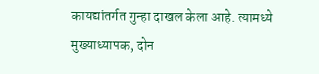कायद्यांतर्गत गुन्हा दाखल केला आहे. त्यामध्ये मुख्याध्यापक, दोन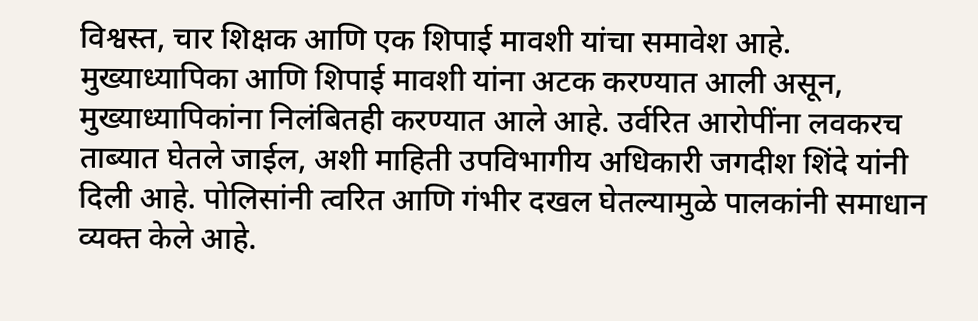विश्वस्त, चार शिक्षक आणि एक शिपाई मावशी यांचा समावेश आहे. मुख्याध्यापिका आणि शिपाई मावशी यांना अटक करण्यात आली असून, मुख्याध्यापिकांना निलंबितही करण्यात आले आहे. उर्वरित आरोपींना लवकरच ताब्यात घेतले जाईल, अशी माहिती उपविभागीय अधिकारी जगदीश शिंदे यांनी दिली आहे. पोलिसांनी त्वरित आणि गंभीर दखल घेतल्यामुळे पालकांनी समाधान व्यक्त केले आहे.